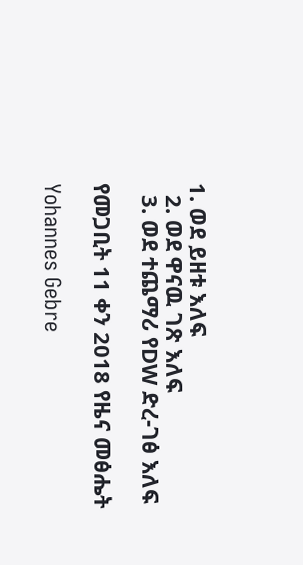1. ወደ ይዘቱ እለፍ
  2. ወደ ዋናዉ ገጽ እለፍ
  3. ወደ ተጨማሪ የDW ድረ-ገፅ እለፍ

የመጋቢት 11 ቀን 2018 የዜና መፅሔት

Yohannes Gebre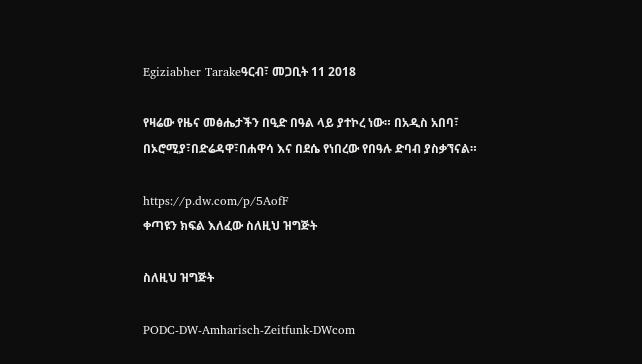Egiziabher Tarakeዓርብ፣ መጋቢት 11 2018

የዛሬው የዜና መፅሔታችን በዒድ በዓል ላይ ያተኮረ ነው። በአዲስ አበባ፣ በኦሮሚያ፣በድሬዳዋ፣በሐዋሳ እና በደሴ የነበረው የበዓሉ ድባብ ያስቃኘናል።

https://p.dw.com/p/5AofF
ቀጣዩን ክፍል እለፈው ስለዚህ ዝግጅት

ስለዚህ ዝግጅት

PODC-DW-Amharisch-Zeitfunk-DWcom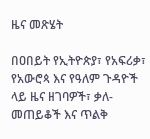ዜና መጽሄት

በዐበይት የኢትዮጵያ፣ የአፍሪቃ፣ የአውሮጳ እና የዓለም ጉዳዮች ላይ ዜና ዘገባዎች፣ ቃለ-መጠይቆች እና ጥልቅ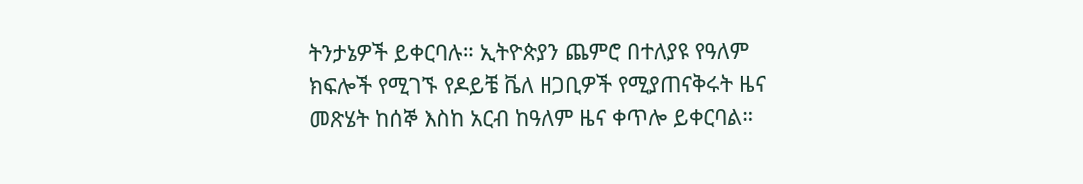ትንታኔዎች ይቀርባሉ። ኢትዮጵያን ጨምሮ በተለያዩ የዓለም ክፍሎች የሚገኙ የዶይቼ ቬለ ዘጋቢዎች የሚያጠናቅሩት ዜና መጽሄት ከሰኞ እስከ አርብ ከዓለም ዜና ቀጥሎ ይቀርባል።